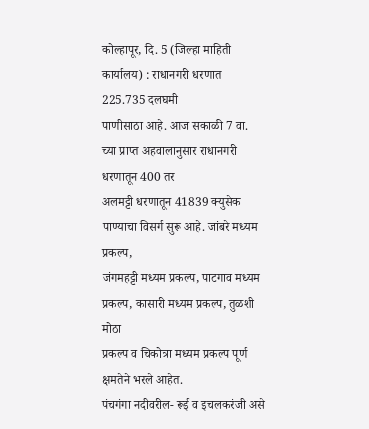कोल्हापूर, दि. 5 (जिल्हा माहिती
कार्यालय) : राधानगरी धरणात 225.735 दलघमी
पाणीसाठा आहे. आज सकाळी 7 वा. च्या प्राप्त अहवालानुसार राधानगरी धरणातून 400 तर
अलमट्टी धरणातून 41839 क्युसेक पाण्याचा विसर्ग सुरू आहे. जांबरे मध्यम प्रकल्प,
जंगमहट्टी मध्यम प्रकल्प, पाटगाव मध्यम प्रकल्प, कासारी मध्यम प्रकल्प, तुळशी मोठा
प्रकल्प व चिकोत्रा मध्यम प्रकल्प पूर्ण क्षमतेने भरले आहेत.
पंचगंगा नदीवरील- रूई व इचलकरंजी असे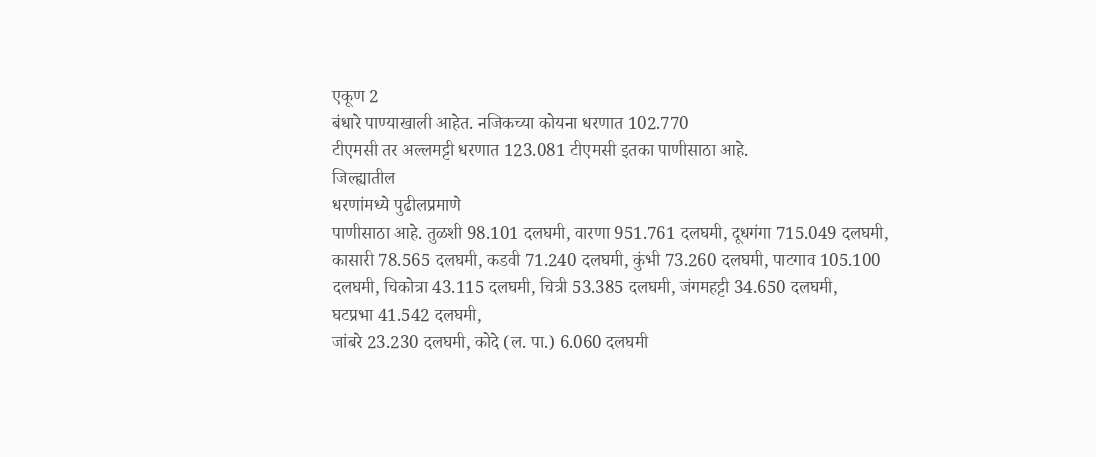एकूण 2
बंधारे पाण्याखाली आहेत. नजिकच्या कोयना धरणात 102.770
टीएमसी तर अल्लमट्टी धरणात 123.081 टीएमसी इतका पाणीसाठा आहे.
जिल्ह्यातील
धरणांमध्ये पुढीलप्रमाणे
पाणीसाठा आहे. तुळशी 98.101 दलघमी, वारणा 951.761 दलघमी, दूधगंगा 715.049 दलघमी,
कासारी 78.565 दलघमी, कडवी 71.240 दलघमी, कुंभी 73.260 दलघमी, पाटगाव 105.100
दलघमी, चिकोत्रा 43.115 दलघमी, चित्री 53.385 दलघमी, जंगमहट्टी 34.650 दलघमी,
घटप्रभा 41.542 दलघमी,
जांबरे 23.230 दलघमी, कोदे (ल. पा.) 6.060 दलघमी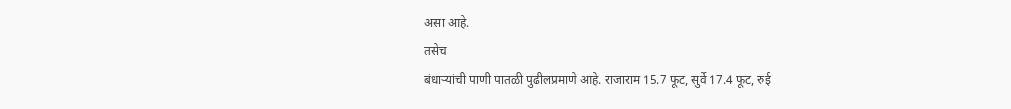असा आहे.
तसेच
बंधाऱ्यांची पाणी पातळी पुढीलप्रमाणे आहे. राजाराम 15.7 फूट, सुर्वे 17.4 फूट, रुई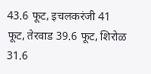43.6 फूट, इचलकरंजी 41 फूट, तेरवाड 39.6 फूट, शिरोळ 31.6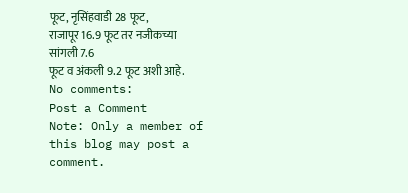फूट, नृसिंहवाडी 28 फूट,
राजापूर 16.9 फूट तर नजीकच्या सांगली 7.6
फूट व अंकली 9.2 फूट अशी आहे.
No comments:
Post a Comment
Note: Only a member of this blog may post a comment.